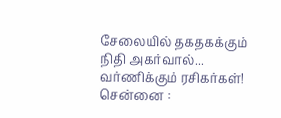சேலையில் தகதகக்கும் நிதி அகர்வால்... வர்ணிக்கும் ரசிகர்கள்!
சென்னை :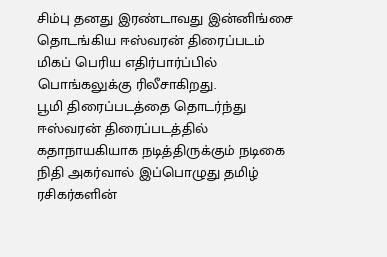சிம்பு தனது இரண்டாவது இன்னிங்சை தொடங்கிய ஈஸ்வரன் திரைப்படம் மிகப் பெரிய எதிர்பார்ப்பில் பொங்கலுக்கு ரிலீசாகிறது.
பூமி திரைப்படத்தை தொடர்ந்து ஈஸ்வரன் திரைப்படத்தில் கதாநாயகியாக நடித்திருக்கும் நடிகை நிதி அகர்வால் இப்பொழுது தமிழ் ரசிகர்களின்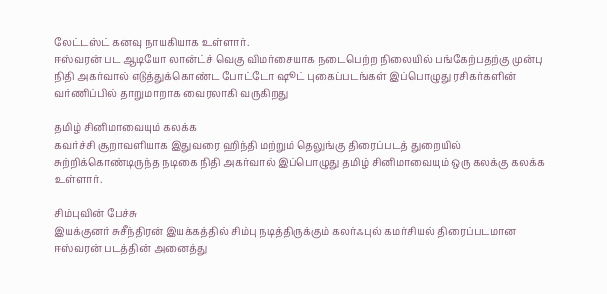லேட்டஸ்ட் கனவு நாயகியாக உள்ளார்.
ஈஸ்வரன் பட ஆடியோ லான்ட்ச் வெகு விமர்சையாக நடைபெற்ற நிலையில் பங்கேற்பதற்கு முன்பு நிதி அகர்வால் எடுத்துக்கொண்ட போட்டோ ஷூட் புகைப்படங்கள் இப்பொழுது ரசிகர்களின் வர்ணிப்பில் தாறுமாறாக வைரலாகி வருகிறது

தமிழ் சினிமாவையும் கலக்க
கவர்ச்சி சூறாவளியாக இதுவரை ஹிந்தி மற்றும் தெலுங்கு திரைப்படத் துறையில் சுற்றிக்கொண்டிருந்த நடிகை நிதி அகர்வால் இப்பொழுது தமிழ் சினிமாவையும் ஒரு கலக்கு கலக்க உள்ளார்.

சிம்புவின் பேச்சு
இயக்குனர் சுசீந்திரன் இயக்கத்தில் சிம்பு நடித்திருக்கும் கலர்ஃபுல் கமர்சியல் திரைப்படமான ஈஸ்வரன் படத்தின் அனைத்து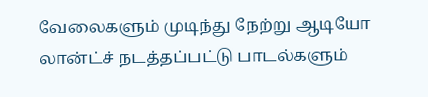வேலைகளும் முடிந்து நேற்று ஆடியோ லான்ட்ச் நடத்தப்பட்டு பாடல்களும்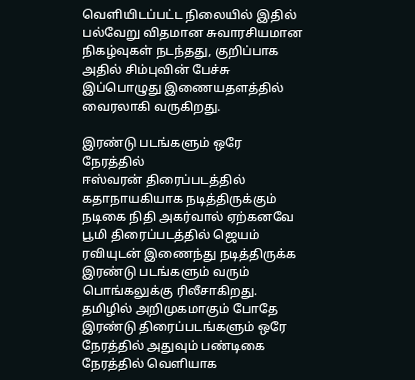வெளியிடப்பட்ட நிலையில் இதில் பல்வேறு விதமான சுவாரசியமான நிகழ்வுகள் நடந்தது, குறிப்பாக அதில் சிம்புவின் பேச்சு இப்பொழுது இணையதளத்தில் வைரலாகி வருகிறது.

இரண்டு படங்களும் ஒரே நேரத்தில்
ஈஸ்வரன் திரைப்படத்தில் கதாநாயகியாக நடித்திருக்கும் நடிகை நிதி அகர்வால் ஏற்கனவே பூமி திரைப்படத்தில் ஜெயம் ரவியுடன் இணைந்து நடித்திருக்க இரண்டு படங்களும் வரும் பொங்கலுக்கு ரிலீசாகிறது. தமிழில் அறிமுகமாகும் போதே இரண்டு திரைப்படங்களும் ஒரே நேரத்தில் அதுவும் பண்டிகை நேரத்தில் வெளியாக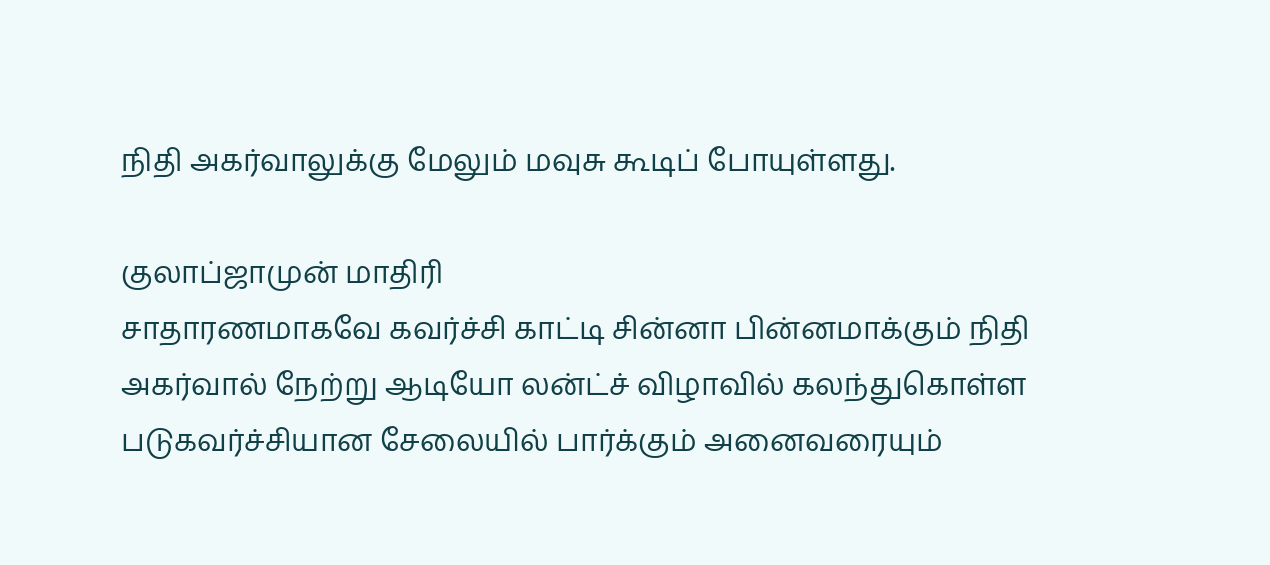நிதி அகர்வாலுக்கு மேலும் மவுசு கூடிப் போயுள்ளது.

குலாப்ஜாமுன் மாதிரி
சாதாரணமாகவே கவர்ச்சி காட்டி சின்னா பின்னமாக்கும் நிதி அகர்வால் நேற்று ஆடியோ லன்ட்ச் விழாவில் கலந்துகொள்ள படுகவர்ச்சியான சேலையில் பார்க்கும் அனைவரையும்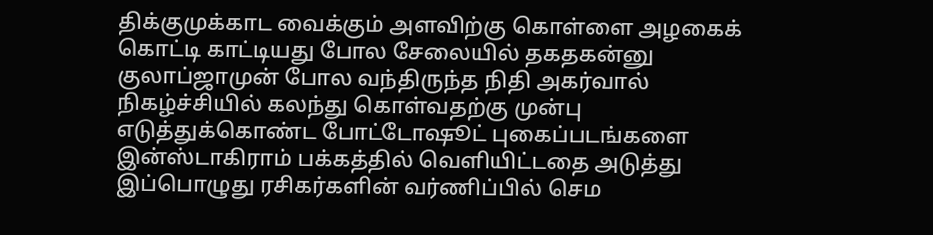திக்குமுக்காட வைக்கும் அளவிற்கு கொள்ளை அழகைக் கொட்டி காட்டியது போல சேலையில் தகதகன்னு குலாப்ஜாமுன் போல வந்திருந்த நிதி அகர்வால் நிகழ்ச்சியில் கலந்து கொள்வதற்கு முன்பு எடுத்துக்கொண்ட போட்டோஷூட் புகைப்படங்களை இன்ஸ்டாகிராம் பக்கத்தில் வெளியிட்டதை அடுத்து இப்பொழுது ரசிகர்களின் வர்ணிப்பில் செம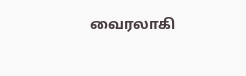வைரலாகி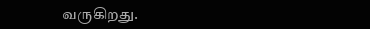வருகிறது.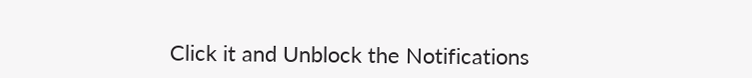Click it and Unblock the Notifications